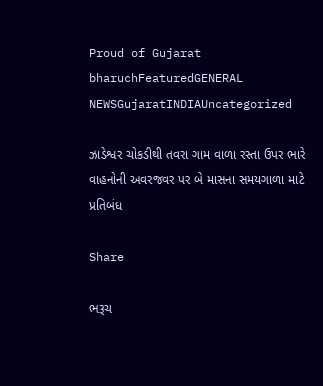Proud of Gujarat
bharuchFeaturedGENERAL NEWSGujaratINDIAUncategorized

ઝાડેશ્વર ચોકડીથી તવરા ગામ વાળા રસ્તા ઉપર ભારે વાહનોની અવરજવર પર બે માસના સમયગાળા માટે પ્રતિબંધ

Share

ભરૂચ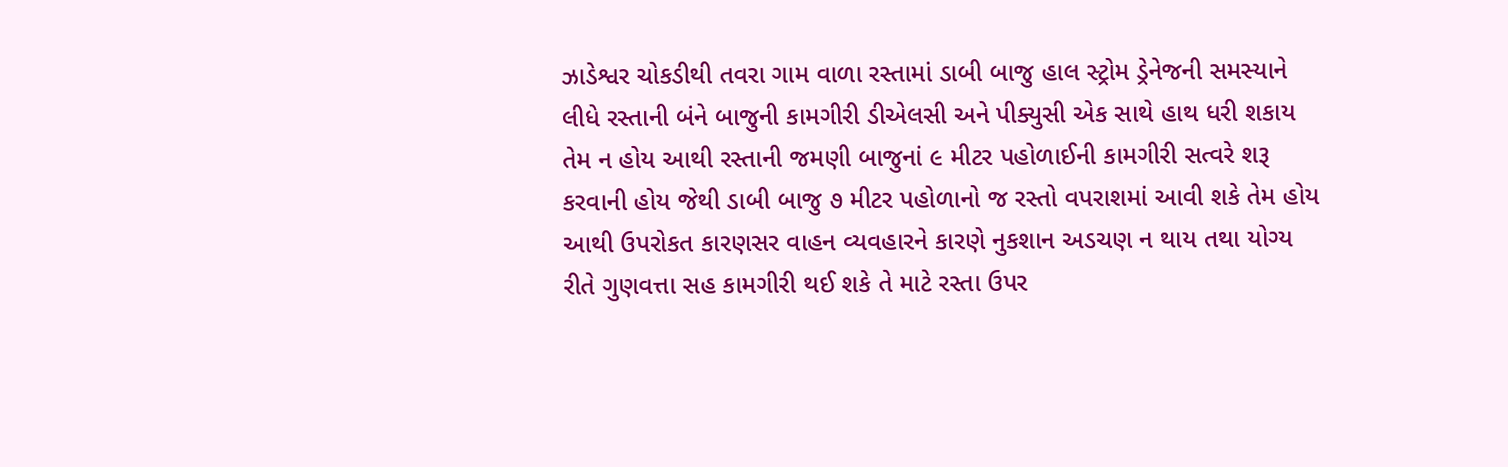ઝાડેશ્વર ચોકડીથી તવરા ગામ વાળા રસ્તામાં ડાબી બાજુ હાલ સ્ટ્રોમ ડ્રેનેજની સમસ્યાને લીધે રસ્તાની બંને બાજુની કામગીરી ડીએલસી અને પીક્યુસી એક સાથે હાથ ધરી શકાય તેમ ન હોય આથી રસ્તાની જમણી બાજુનાં ૯ મીટર પહોળાઈની કામગીરી સત્વરે શરૂ કરવાની હોય જેથી ડાબી બાજુ ૭ મીટર પહોળાનો જ રસ્તો વપરાશમાં આવી શકે તેમ હોય આથી ઉપરોકત કારણસર વાહન વ્યવહારને કારણે નુકશાન અડચણ ન થાય તથા યોગ્ય રીતે ગુણવત્તા સહ કામગીરી થઈ શકે તે માટે રસ્તા ઉપર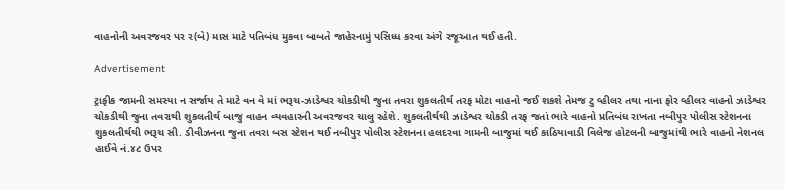વાહનોની અવરજવર પર ર(બે) માસ માટે પતિબંધ મુકવા બાબતે જાહેરનામું પસિધ્ધ કરવા અંગે રજૂઆત થઈ હતી.

Advertisement

ટ્રાફીક જામની સમસ્યા ન સર્જાય તે માટે વન વે માં ભરૂચ-ઝાડેશ્વર ચોકડીથી જુના તવરા શુકલતીર્થ તરફ મોટા વાહનો જઈ શકશે તેમજ ટુ વ્હીલર તથા નાના ફોર વ્હીલર વાહનો ઝાડેશ્વર ચોકડીથી જુના તવરાથી શુકલતીર્થ બાજુ વાહન વ્યવહારની અવરજવર ચાલુ રહેશે. શુકલતીર્થથી ઝાડેશ્વર ચોકડી તરફ જતાં ભારે વાહનો પ્રતિબંધ રાખતા નબીપુર પોલીસ સ્ટેશનના શુકલતીર્થથી ભરૂચ સી. ડીવીઝનના જુના તવરા બસ સ્ટેશન થઈ નબીપુર પોલીસ સ્ટેશનના હલદરવા ગામની બાજુમાં થઈ કાઠિયાવાડી વિલેજ હોટલની બાજુમાંથી ભારે વાહનો નેશનલ હાઈવે નં.૪૮ ઉપર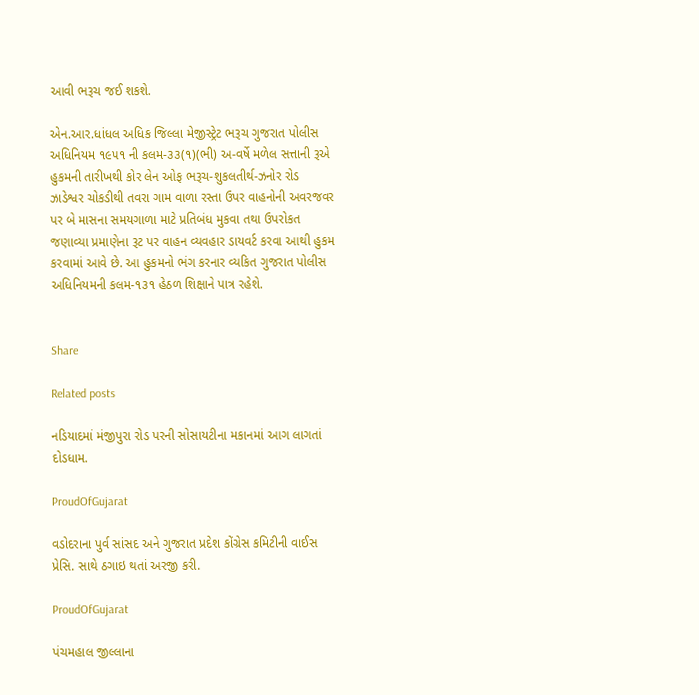આવી ભરૂચ જઈ શકશે.

એન.આર.ધાંધલ અધિક જિલ્લા મેજીસ્ટ્રેટ ભરૂચ ગુજરાત પોલીસ અધિનિયમ ૧૯૫૧ ની કલમ-૩૩(૧)(ભી) અ-વર્ષે મળેલ સત્તાની રૂએ હુકમની તારીખથી કોર લેન ઓફ ભરૂચ-શુકલતીર્થ-ઝનોર રોડ ઝાડેશ્વર ચોકડીથી તવરા ગામ વાળા રસ્તા ઉપર વાહનોની અવરજવર પર બે માસના સમયગાળા માટે પ્રતિબંધ મુકવા તથા ઉપરોકત જણાવ્યા પ્રમાણેના રૂટ પર વાહન વ્યવહાર ડાયવર્ટ કરવા આથી હુકમ કરવામાં આવે છે. આ હુકમનો ભંગ કરનાર વ્યકિત ગુજરાત પોલીસ અધિનિયમની કલમ-૧૩૧ હેઠળ શિક્ષાને પાત્ર રહેશે.


Share

Related posts

નડિયાદમાં મંજીપુરા રોડ પરની સોસાયટીના મકાનમાં આગ લાગતાં દોડધામ.

ProudOfGujarat

વડોદરાના પુર્વ સાંસદ અને ગુજરાત પ્રદેશ કોંગ્રેસ કમિટીની વાઈસ પ્રેસિ. સાથે ઠગાઇ થતાં અરજી કરી.

ProudOfGujarat

પંચમહાલ જીલ્લાના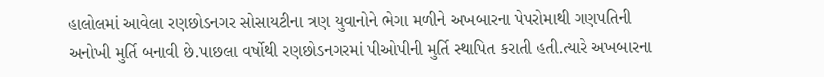હાલોલમાં આવેલા રણછોડનગર સોસાયટીના ત્રણ યુવાનોને ભેગા મળીને અખબારના પેપરોમાથી ગણપતિની અનોખી મુર્તિ બનાવી છે.પાછલા વર્ષોથી રણછોડનગરમાં પીઓપીની મુર્તિ સ્થાપિત કરાતી હતી.ત્યારે અખબારના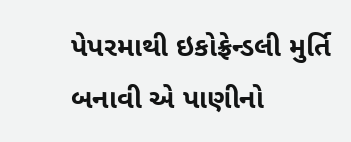પેપરમાથી ઇકોફ્રેન્ડલી મુર્તિ બનાવી એ પાણીનો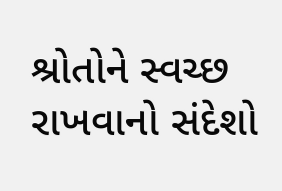શ્રોતોને સ્વચ્છ રાખવાનો સંદેશો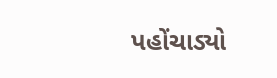પહોંચાડ્યો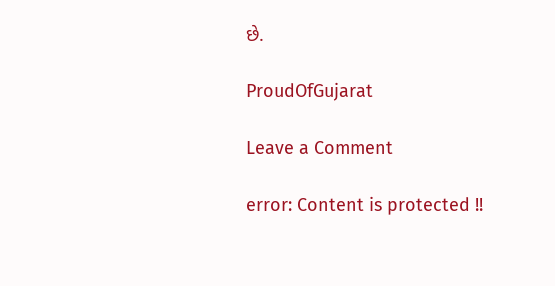છે.

ProudOfGujarat

Leave a Comment

error: Content is protected !!